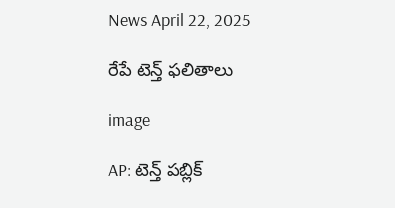News April 22, 2025

రేపే టెన్త్ ఫలితాలు

image

AP: టెన్త్ పబ్లిక్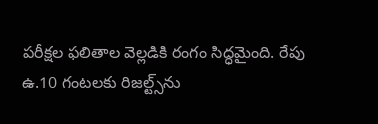పరీక్షల ఫలితాల వెల్లడికి రంగం సిద్ధమైంది. రేపు ఉ.10 గంటలకు రిజల్ట్స్‌ను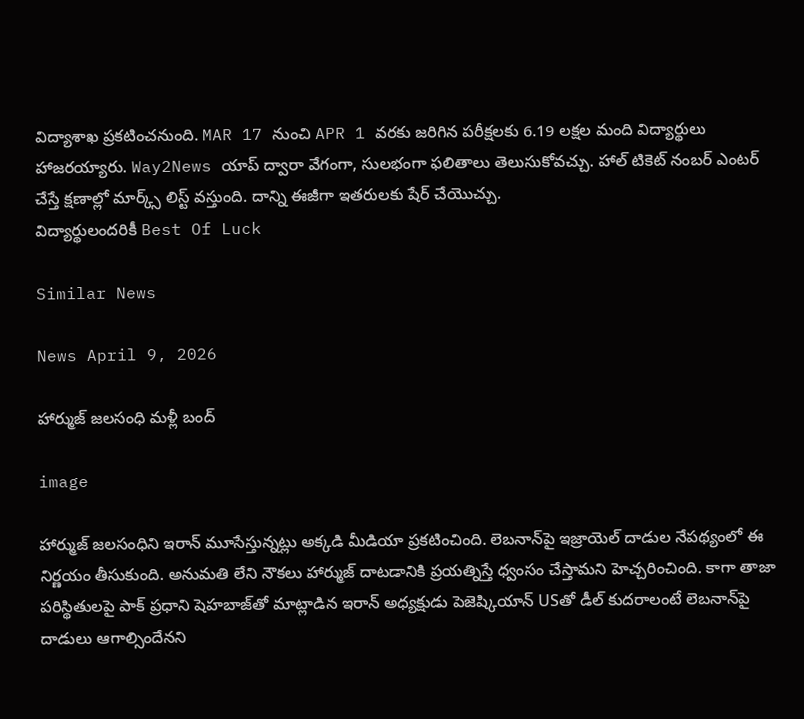విద్యాశాఖ ప్రకటించనుంది. MAR 17 నుంచి APR 1 వరకు జరిగిన పరీక్షలకు 6.19 లక్షల మంది విద్యార్థులు హాజరయ్యారు. Way2News యాప్ ద్వారా వేగంగా, సులభంగా ఫలితాలు తెలుసుకోవచ్చు. హాల్ టికెట్ నంబర్ ఎంటర్ చేస్తే క్షణాల్లో మార్క్స్ లిస్ట్ వస్తుంది. దాన్ని ఈజీగా ఇతరులకు షేర్ చేయొచ్చు.
విద్యార్థులందరికీ Best Of Luck

Similar News

News April 9, 2026

హార్ముజ్ జలసంధి మళ్లీ బంద్

image

హార్ముజ్ జలసంధిని ఇరాన్ మూసేస్తున్నట్లు అక్కడి మీడియా ప్రకటించింది. లెబనాన్‌పై ఇజ్రాయెల్ దాడుల నేపథ్యంలో ఈ నిర్ణయం తీసుకుంది. అనుమతి లేని నౌకలు హార్ముజ్ దాటడానికి ప్రయత్నిస్తే ధ్వంసం చేస్తామని హెచ్చరించింది. కాగా తాజా పరిస్థితులపై పాక్ ప్రధాని షెహబాజ్‌తో మాట్లాడిన ఇరాన్ అధ్యక్షుడు పెజెష్కియాన్ USతో డీల్ కుదరాలంటే లెబనాన్‌పై దాడులు ఆగాల్సిందేనని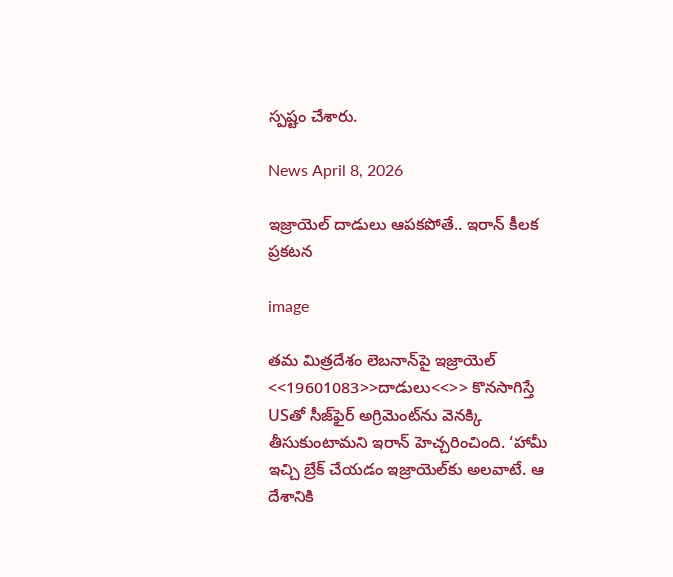స్పష్టం చేశారు.

News April 8, 2026

ఇజ్రాయెల్ దాడులు ఆపకపోతే.. ఇరాన్ కీలక ప్రకటన

image

తమ మిత్రదేశం లెబనాన్‌పై ఇజ్రాయెల్ <<19601083>>దాడులు<<>> కొనసాగిస్తే USతో సీజ్‌ఫైర్ అగ్రిమెంట్‌ను వెనక్కి తీసుకుంటామని ఇరాన్ హెచ్చరించింది. ‘హామీ ఇచ్చి బ్రేక్ చేయడం ఇజ్రాయెల్‌కు అలవాటే. ఆ దేశానికి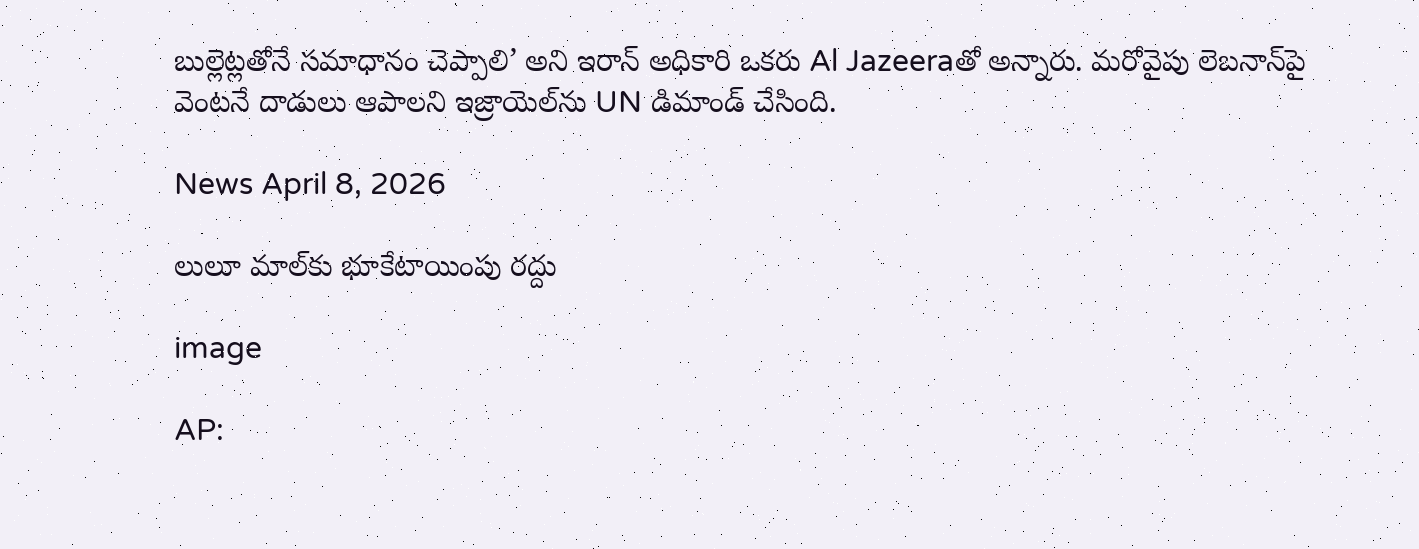బుల్లెట్లతోనే సమాధానం చెప్పాలి’ అని ఇరాన్ అధికారి ఒకరు Al Jazeeraతో అన్నారు. మరోవైపు లెబనాన్‌పై వెంటనే దాడులు ఆపాలని ఇజ్రాయెల్‌ను UN డిమాండ్ చేసింది.

News April 8, 2026

లులూ మాల్‌‌కు భూకేటాయింపు రద్దు

image

AP: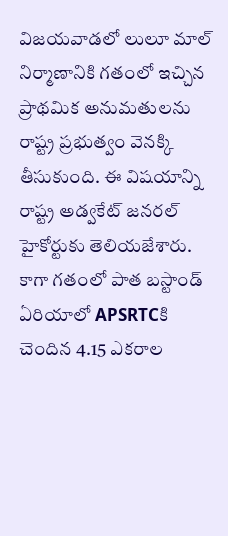విజయవాడలో లులూ మాల్‌ నిర్మాణానికి గతంలో ఇచ్చిన ప్రాథమిక అనుమతులను రాష్ట్ర ప్రభుత్వం వెనక్కి తీసుకుంది. ఈ విషయాన్ని రాష్ట్ర అడ్వకేట్ జనరల్ హైకోర్టుకు తెలియజేశారు. కాగా గతంలో పాత బస్టాండ్ ఏరియాలో APSRTCకి చెందిన 4.15 ఎకరాల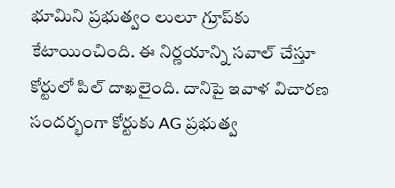భూమిని ప్రభుత్వం లులూ గ్రూప్‌కు కేటాయించింది. ఈ నిర్ణయాన్ని సవాల్ చేస్తూ కోర్టులో పిల్ దాఖలైంది. దానిపై ఇవాళ విచారణ సందర్భంగా కోర్టుకు AG ప్రభుత్వ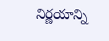నిర్ణయాన్ని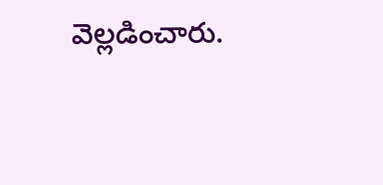వెల్లడించారు.